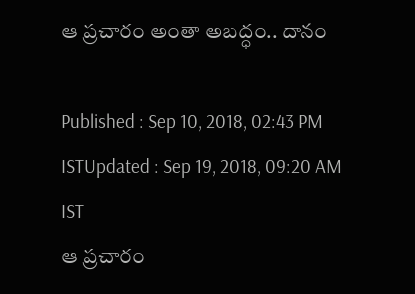ఆ ప్రచారం అంతా అబద్ధం.. దానం

Published : Sep 10, 2018, 02:43 PM ISTUpdated : Sep 19, 2018, 09:20 AM IST
ఆ ప్రచారం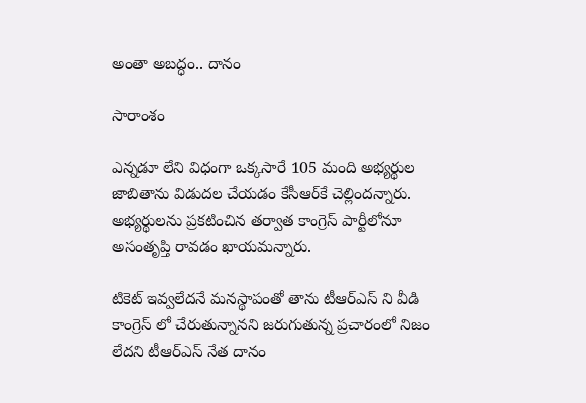అంతా అబద్ధం.. దానం

సారాంశం

ఎన్నడూ లేని విధంగా ఒక్కసారే 105 మంది అభ్యర్థుల జాబితాను విడుదల చేయడం కేసీఆర్‌కే చెల్లిందన్నారు. అభ్యర్థులను ప్రకటించిన తర్వాత కాంగ్రెస్‌ పార్టీలోనూ అసంతృప్తి రావడం ఖాయమన్నారు.

టికెట్ ఇవ్వలేదనే మనస్థాపంతో తాను టీఆర్ఎస్ ని వీడి కాంగ్రెస్ లో చేరుతున్నానని జరుగుతున్న ప్రచారంలో నిజం లేదని టీఆర్ఎస్ నేత దానం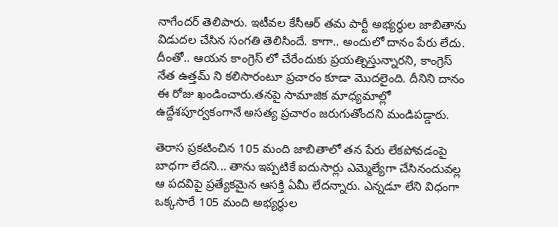నాగేందర్ తెలిపారు. ఇటీవల కేసీఆర్ తమ పార్టీ అభ్యర్థుల జాబితాను విడుదల చేసిన సంగతి తెలిసిందే. కాగా.. అందులో దానం పేరు లేదు. దీంతో.. ఆయన కాంగ్రెస్ లో చేరేందుకు ప్రయత్నిస్తున్నారని, కాంగ్రెస్ నేత ఉత్తమ్ ని కలిసారంటూ ప్రచారం కూడా మొదలైంది. దీనిని దానం ఈ రోజు ఖండించారు.తనపై సామాజిక మాధ్యమాల్లో ఉద్దేశపూర్వకంగానే అసత్య ప్రచారం జరుగుతోందని మండిపడ్డారు.

తెరాస ప్రకటించిన 105 మంది జాబితాలో తన పేరు లేకపోవడంపై బాధగా లేదని... తాను ఇప్పటికే ఐదుసార్లు ఎమ్మెల్యేగా చేసినందువల్ల ఆ పదవిపై ప్రత్యేకమైన ఆసక్తి ఏమీ లేదన్నారు. ఎన్నడూ లేని విధంగా ఒక్కసారే 105 మంది అభ్యర్థుల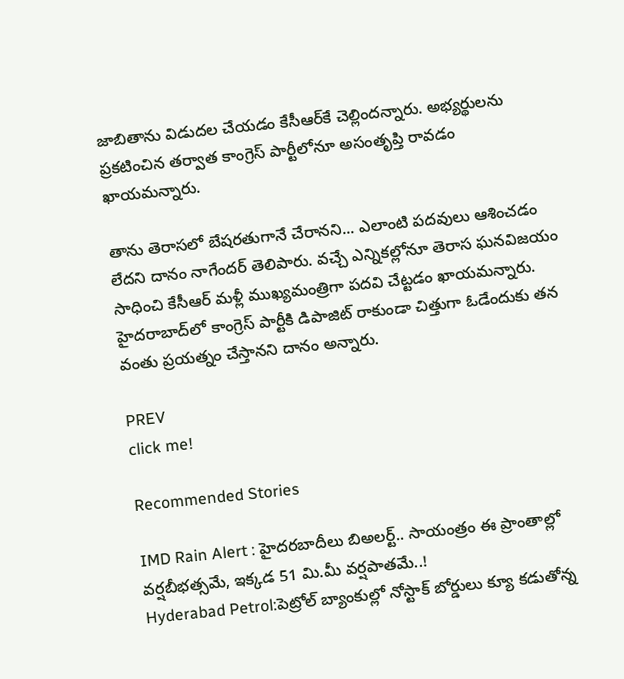జాబితాను విడుదల చేయడం కేసీఆర్‌కే చెల్లిందన్నారు. అభ్యర్థులను ప్రకటించిన తర్వాత కాంగ్రెస్‌ పార్టీలోనూ అసంతృప్తి రావడం ఖాయమన్నారు.

తాను తెరాసలో బేషరతుగానే చేరానని... ఎలాంటి పదవులు ఆశించడం లేదని దానం నాగేందర్ తెలిపారు. వచ్చే ఎన్నికల్లోనూ తెరాస ఘనవిజయం సాధించి కేసీఆర్‌ మళ్లీ ముఖ్యమంత్రిగా పదవి చేట్టడం ఖాయమన్నారు. హైదరాబాద్‌లో కాంగ్రెస్‌ పార్టీకి డిపాజిట్‌ రాకుండా చిత్తుగా ఓడేందుకు తన వంతు ప్రయత్నం చేస్తానని దానం అన్నారు.

PREV
click me!

Recommended Stories

IMD Rain Alert : హైదరబాదీలు బిఅలర్ట్.. సాయంత్రం ఈ ప్రాంతాల్లో వర్షబీభత్సమే, ఇక్కడ 51 మి.మీ వర్షపాతమే..!
Hyderabad Petrol:పెట్రోల్ బ్యాంకుల్లో నోస్టాక్ బోర్డులు క్యూ క‌డుతోన్న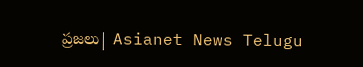ప్ర‌జ‌లు| Asianet News Telugu